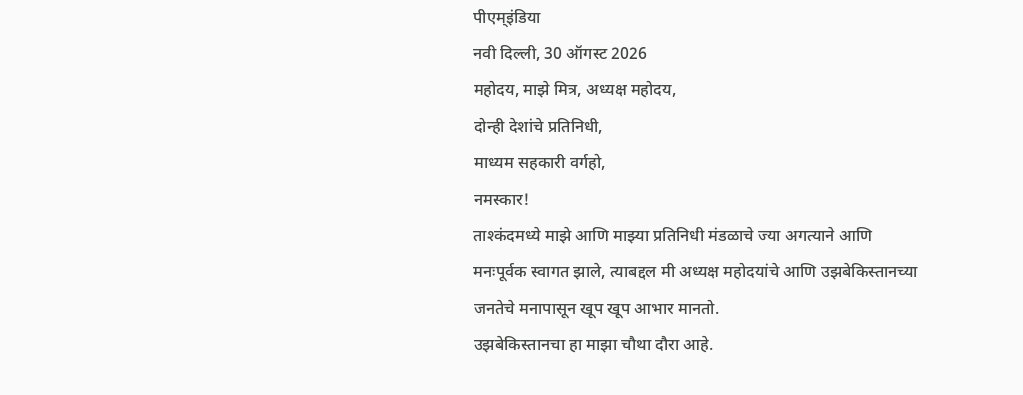पीएम्इंडिया
नवी दिल्ली, 30 ऑगस्ट 2026
महोदय, माझे मित्र, अध्यक्ष महोदय,
दोन्ही देशांचे प्रतिनिधी,
माध्यम सहकारी वर्गहो,
नमस्कार!
ताश्कंदमध्ये माझे आणि माझ्या प्रतिनिधी मंडळाचे ज्या अगत्याने आणि मनःपूर्वक स्वागत झाले, त्याबद्दल मी अध्यक्ष महोदयांचे आणि उझबेकिस्तानच्या जनतेचे मनापासून खूप खूप आभार मानतो.
उझबेकिस्तानचा हा माझा चौथा दौरा आहे.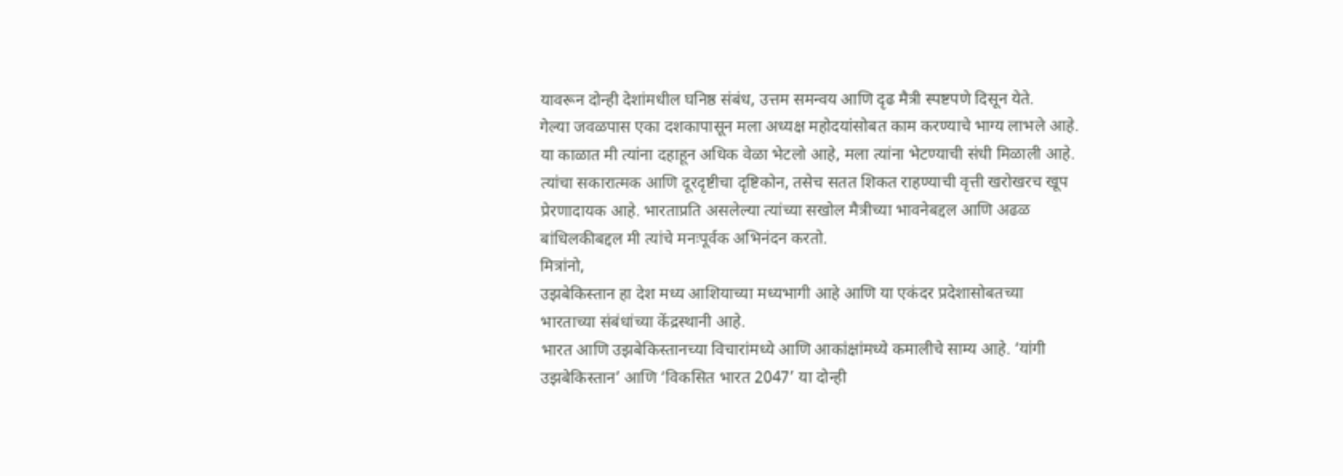यावरून दोन्ही देशांमधील घनिष्ठ संबंध, उत्तम समन्वय आणि दृढ मैत्री स्पष्टपणे दिसून येते.
गेल्या जवळपास एका दशकापासून मला अध्यक्ष महोदयांसोबत काम करण्याचे भाग्य लाभले आहे. या काळात मी त्यांना दहाहून अधिक वेळा भेटलो आहे, मला त्यांना भेटण्याची संधी मिळाली आहे.
त्यांचा सकारात्मक आणि दूरदृष्टीचा दृष्टिकोन, तसेच सतत शिकत राहण्याची वृत्ती खरोखरच खूप प्रेरणादायक आहे. भारताप्रति असलेल्या त्यांच्या सखोल मैत्रीच्या भावनेबद्दल आणि अढळ बांधिलकीबद्दल मी त्यांचे मनःपूर्वक अभिनंदन करतो.
मित्रांनो,
उझबेकिस्तान हा देश मध्य आशियाच्या मध्यभागी आहे आणि या एकंदर प्रदेशासोबतच्या भारताच्या संबंधांच्या केंद्रस्थानी आहे.
भारत आणि उझबेकिस्तानच्या विचारांमध्ये आणि आकांक्षांमध्ये कमालीचे साम्य आहे. ‘यांगी उझबेकिस्तान’ आणि ‘विकसित भारत 2047’ या दोन्ही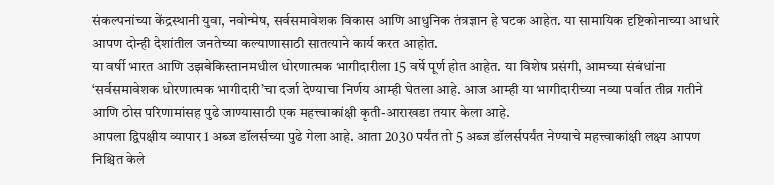संकल्पनांच्या केंद्रस्थानी युवा, नवोन्मेष, सर्वसमावेशक विकास आणि आधुनिक तंत्रज्ञान हे घटक आहेत. या सामायिक दृष्टिकोनाच्या आधारे आपण दोन्ही देशांतील जनतेच्या कल्याणासाठी सातत्याने कार्य करत आहोत.
या वर्षी भारत आणि उझबेकिस्तानमधील धोरणात्मक भागीदारीला 15 वर्षे पूर्ण होत आहेत. या विशेष प्रसंगी, आमच्या संबंधांना ‘सर्वसमावेशक धोरणात्मक भागीदारी’चा दर्जा देण्याचा निर्णय आम्ही घेतला आहे. आज आम्ही या भागीदारीच्या नव्या पर्वात तीव्र गतीने आणि ठोस परिणामांसह पुढे जाण्यासाठी एक महत्त्वाकांक्षी कृती-आराखडा तयार केला आहे.
आपला द्विपक्षीय व्यापार 1 अब्ज डॉलर्सच्या पुढे गेला आहे. आता 2030 पर्यंत तो 5 अब्ज डॉलर्सपर्यंत नेण्याचे महत्त्वाकांक्षी लक्ष्य आपण निश्चित केले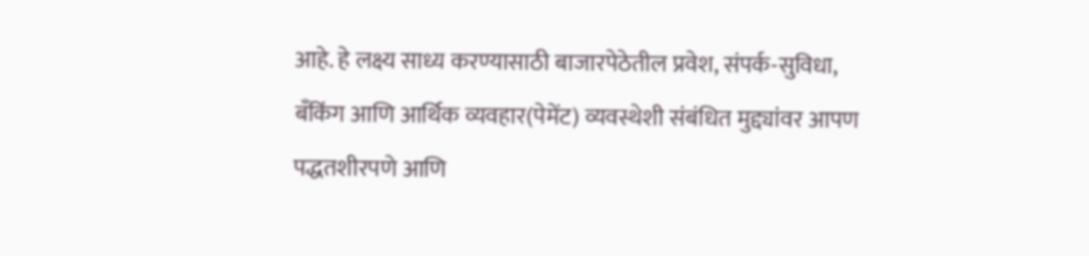आहे. हे लक्ष्य साध्य करण्यासाठी बाजारपेठेतील प्रवेश, संपर्क-सुविधा, बँकिंग आणि आर्थिक व्यवहार(पेमेंट) व्यवस्थेशी संबंधित मुद्द्यांवर आपण पद्धतशीरपणे आणि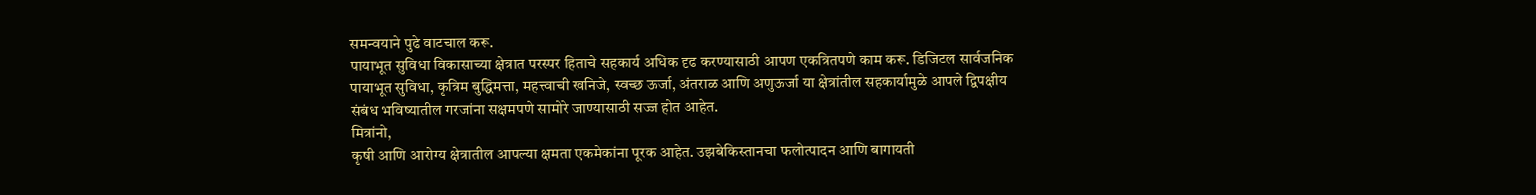समन्वयाने पुढे वाटचाल करू.
पायाभूत सुविधा विकासाच्या क्षेत्रात परस्पर हिताचे सहकार्य अधिक दृढ करण्यासाठी आपण एकत्रितपणे काम करू. डिजिटल सार्वजनिक पायाभूत सुविधा, कृत्रिम बुद्धिमत्ता, महत्त्वाची खनिजे, स्वच्छ ऊर्जा, अंतराळ आणि अणुऊर्जा या क्षेत्रांतील सहकार्यामुळे आपले द्विपक्षीय संबंध भविष्यातील गरजांना सक्षमपणे सामोरे जाण्यासाठी सज्ज होत आहेत.
मित्रांनो,
कृषी आणि आरोग्य क्षेत्रातील आपल्या क्षमता एकमेकांना पूरक आहेत. उझबेकिस्तानचा फलोत्पादन आणि बागायती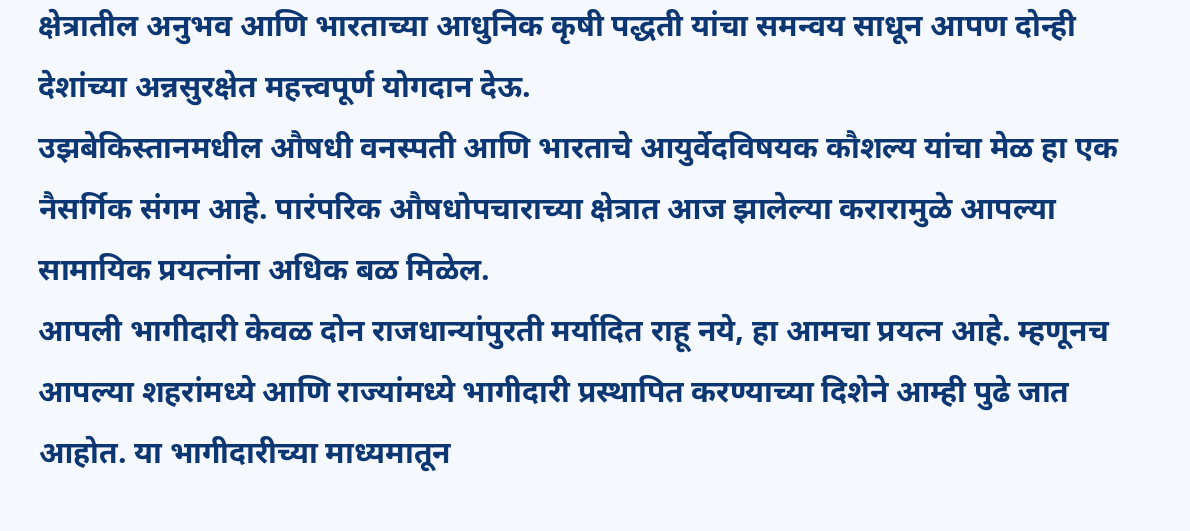क्षेत्रातील अनुभव आणि भारताच्या आधुनिक कृषी पद्धती यांचा समन्वय साधून आपण दोन्ही देशांच्या अन्नसुरक्षेत महत्त्वपूर्ण योगदान देऊ.
उझबेकिस्तानमधील औषधी वनस्पती आणि भारताचे आयुर्वेदविषयक कौशल्य यांचा मेळ हा एक नैसर्गिक संगम आहे. पारंपरिक औषधोपचाराच्या क्षेत्रात आज झालेल्या करारामुळे आपल्या सामायिक प्रयत्नांना अधिक बळ मिळेल.
आपली भागीदारी केवळ दोन राजधान्यांपुरती मर्यादित राहू नये, हा आमचा प्रयत्न आहे. म्हणूनच आपल्या शहरांमध्ये आणि राज्यांमध्ये भागीदारी प्रस्थापित करण्याच्या दिशेने आम्ही पुढे जात आहोत. या भागीदारीच्या माध्यमातून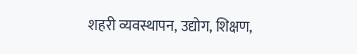शहरी व्यवस्थापन, उद्योग, शिक्षण,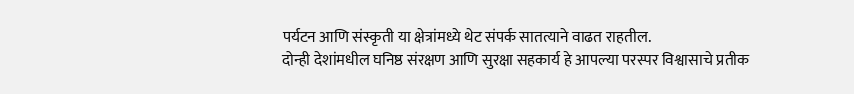पर्यटन आणि संस्कृती या क्षेत्रांमध्ये थेट संपर्क सातत्याने वाढत राहतील.
दोन्ही देशांमधील घनिष्ठ संरक्षण आणि सुरक्षा सहकार्य हे आपल्या परस्पर विश्वासाचे प्रतीक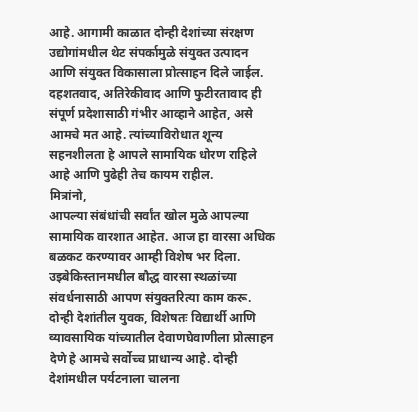आहे. आगामी काळात दोन्ही देशांच्या संरक्षण उद्योगांमधील थेट संपर्कामुळे संयुक्त उत्पादन आणि संयुक्त विकासाला प्रोत्साहन दिले जाईल.
दहशतवाद, अतिरेकीवाद आणि फुटीरतावाद ही संपूर्ण प्रदेशासाठी गंभीर आव्हाने आहेत, असे आमचे मत आहे. त्यांच्याविरोधात शून्य सहनशीलता हे आपले सामायिक धोरण राहिले आहे आणि पुढेही तेच कायम राहील.
मित्रांनो,
आपल्या संबंधांची सर्वांत खोल मुळे आपल्या सामायिक वारशात आहेत. आज हा वारसा अधिक बळकट करण्यावर आम्ही विशेष भर दिला.
उझ्बेकिस्तानमधील बौद्ध वारसा स्थळांच्या संवर्धनासाठी आपण संयुक्तरित्या काम करू. दोन्ही देशांतील युवक, विशेषतः विद्यार्थी आणि व्यावसायिक यांच्यातील देवाणघेवाणीला प्रोत्साहन देणे हे आमचे सर्वोच्च प्राधान्य आहे. दोन्ही देशांमधील पर्यटनाला चालना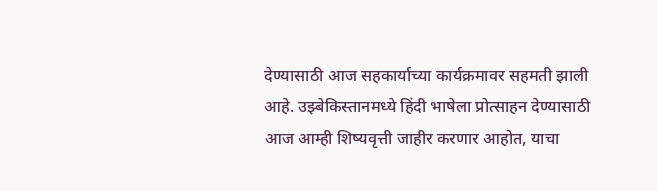देण्यासाठी आज सहकार्याच्या कार्यक्रमावर सहमती झाली आहे. उझ्बेकिस्तानमध्ये हिंदी भाषेला प्रोत्साहन देण्यासाठी आज आम्ही शिष्यवृत्ती जाहीर करणार आहोत, याचा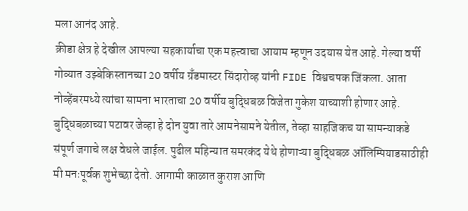मला आनंद आहे.
क्रीडा क्षेत्र हे देखील आपल्या सहकार्याचा एक महत्त्वाचा आयाम म्हणून उदयास येत आहे. गेल्या वर्षी गोव्यात उझ्बेकिस्तानच्या 20 वर्षीय ग्रँडमास्टर सिंदारोव्ह यांनी FIDE विश्वचषक जिंकला. आता नोव्हेंबरमध्ये त्यांचा सामना भारताचा 20 वर्षीय बुद्धिबळ विजेता गुकेश याच्याशी होणार आहे. बुद्धिबळाच्या पटावर जेव्हा हे दोन युवा तारे आमनेसामने येतील, तेव्हा साहजिकच या सामन्याकडे संपूर्ण जगाचे लक्ष वेधले जाईल. पुढील महिन्यात समरकंद येथे होणाऱ्या बुद्धिबळ ऑलिम्पियाडसाठीही मी मनःपूर्वक शुभेच्छा देतो. आगामी काळात कुराश आणि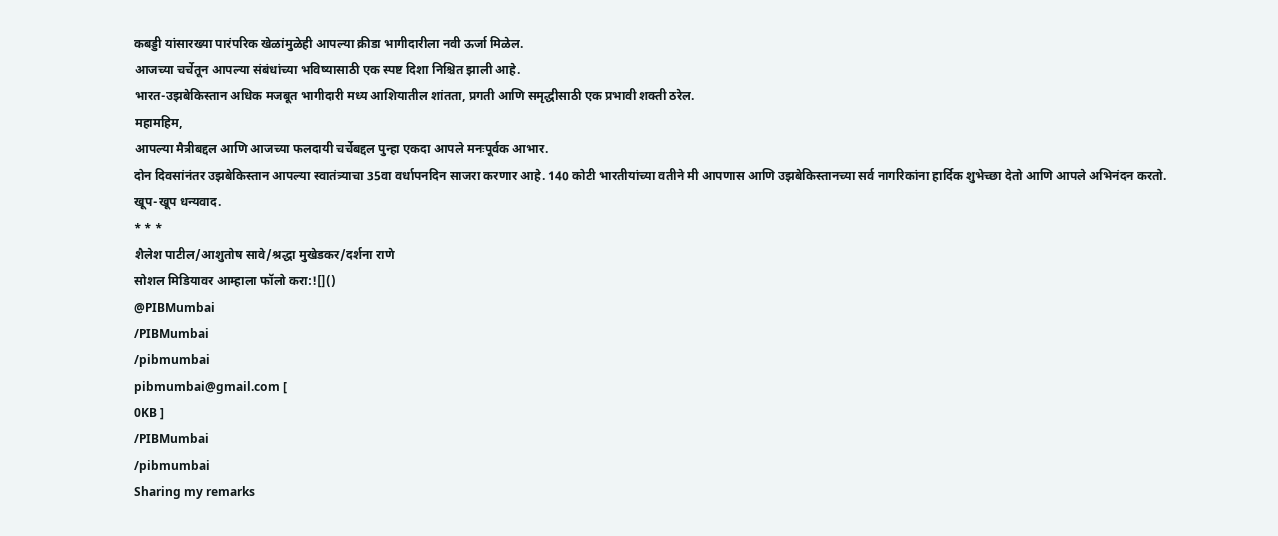कबड्डी यांसारख्या पारंपरिक खेळांमुळेही आपल्या क्रीडा भागीदारीला नवी ऊर्जा मिळेल.
आजच्या चर्चेतून आपल्या संबंधांच्या भविष्यासाठी एक स्पष्ट दिशा निश्चित झाली आहे.
भारत-उझबेकिस्तान अधिक मजबूत भागीदारी मध्य आशियातील शांतता, प्रगती आणि समृद्धीसाठी एक प्रभावी शक्ती ठरेल.
महामहिम,
आपल्या मैत्रीबद्दल आणि आजच्या फलदायी चर्चेबद्दल पुन्हा एकदा आपले मनःपूर्वक आभार.
दोन दिवसांनंतर उझबेकिस्तान आपल्या स्वातंत्र्याचा 35वा वर्धापनदिन साजरा करणार आहे. 140 कोटी भारतीयांच्या वतीने मी आपणास आणि उझबेकिस्तानच्या सर्व नागरिकांना हार्दिक शुभेच्छा देतो आणि आपले अभिनंदन करतो.
खूप-खूप धन्यवाद.
* * *
शैलेश पाटील/आशुतोष सावे/श्रद्धा मुखेडकर/दर्शना राणे
सोशल मिडियावर आम्हाला फॉलो करा:![]()
@PIBMumbai
/PIBMumbai
/pibmumbai
pibmumbai@gmail.com [
0KB ]
/PIBMumbai
/pibmumbai
Sharing my remarks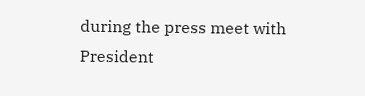during the press meet with President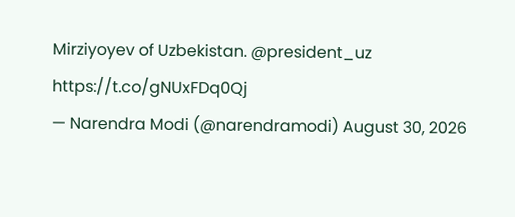Mirziyoyev of Uzbekistan. @president_uz https://t.co/gNUxFDq0Qj
— Narendra Modi (@narendramodi) August 30, 2026